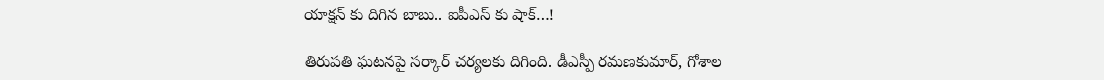యాక్షన్ కు దిగిన బాబు.. ఐపీఎస్ కు షాక్…!

తిరుపతి ఘటనపై సర్కార్ చర్యలకు దిగింది. డీఎస్పీ రమణకుమార్, గోశాల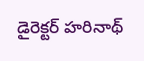డైరెక్టర్ హరినాథ్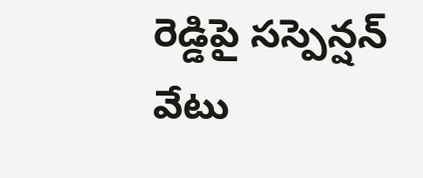రెడ్డిపై సస్పెన్షన్ వేటు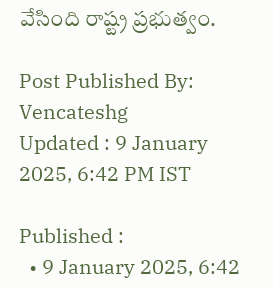వేసింది రాష్ట్ర ప్రభుత్వం.

Post Published By: Vencateshg
Updated : 9 January 2025, 6:42 PM IST

Published :
  • 9 January 2025, 6:42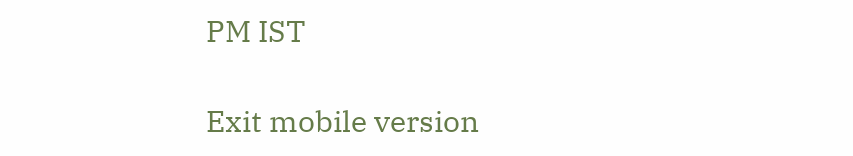PM IST

Exit mobile version